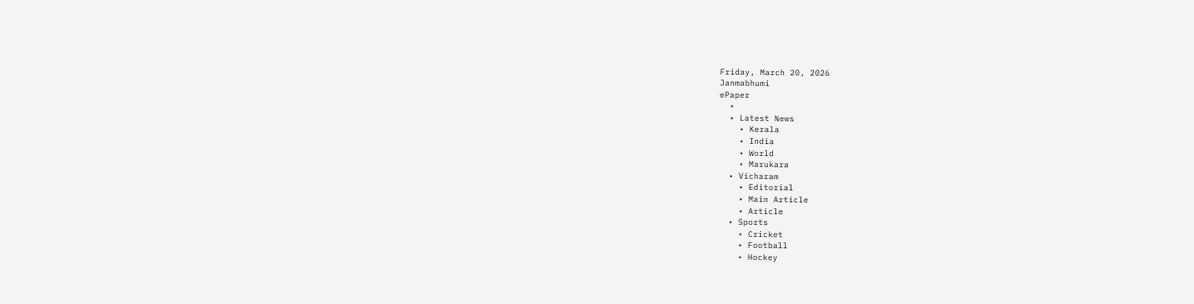Friday, March 20, 2026
Janmabhumi
ePaper
  •
  • Latest News
    • Kerala
    • India
    • World
    • Marukara
  • Vicharam
    • Editorial
    • Main Article
    • Article
  • Sports
    • Cricket
    • Football
    • Hockey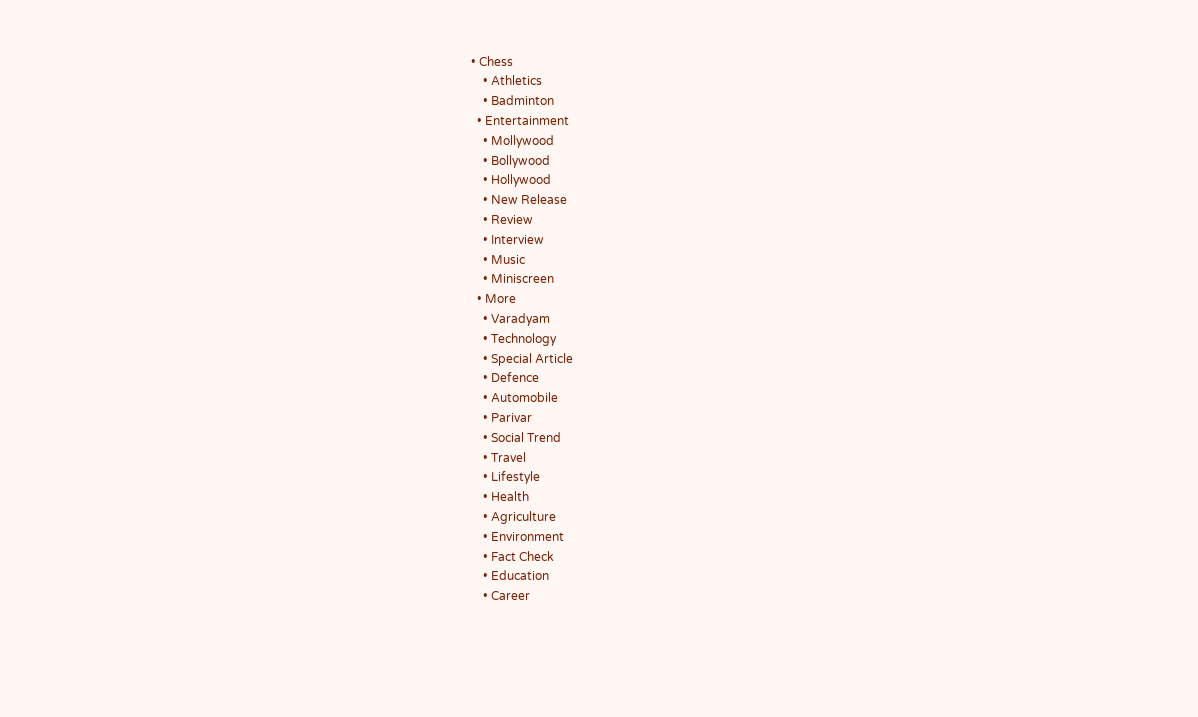• Chess
    • Athletics
    • Badminton
  • Entertainment
    • Mollywood
    • Bollywood
    • Hollywood
    • New Release
    • Review
    • Interview
    • Music
    • Miniscreen
  • More
    • Varadyam
    • Technology
    • Special Article
    • Defence
    • Automobile
    • Parivar
    • Social Trend
    • Travel
    • Lifestyle
    • Health
    • Agriculture
    • Environment
    • Fact Check
    • Education
    • Career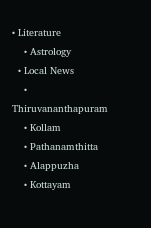• Literature
    • Astrology
  • Local News
    • Thiruvananthapuram
    • Kollam
    • Pathanamthitta
    • Alappuzha
    • Kottayam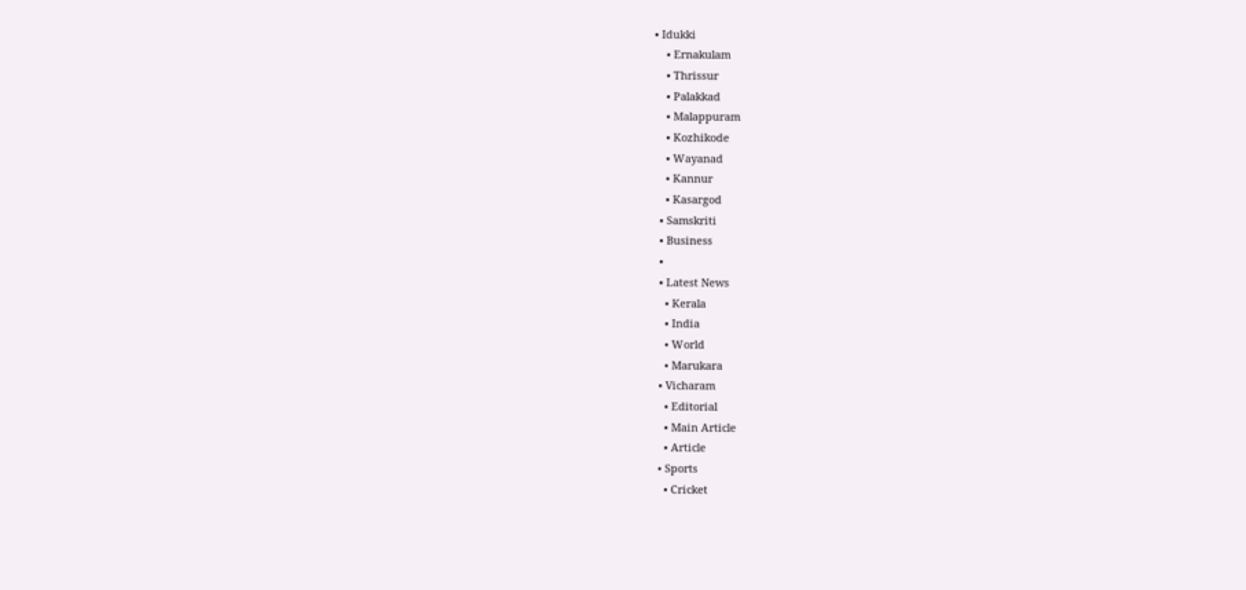• Idukki
    • Ernakulam
    • Thrissur
    • Palakkad
    • Malappuram
    • Kozhikode
    • Wayanad
    • Kannur
    • Kasargod
  • Samskriti
  • Business
  •
  • Latest News
    • Kerala
    • India
    • World
    • Marukara
  • Vicharam
    • Editorial
    • Main Article
    • Article
  • Sports
    • Cricket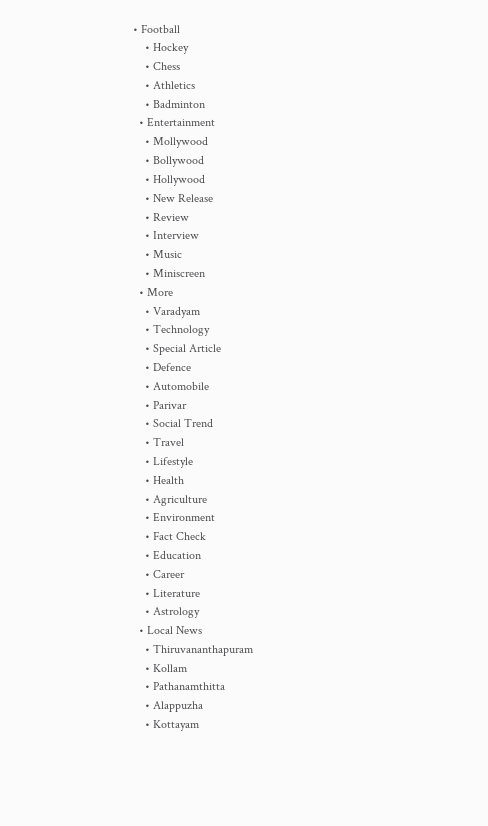• Football
    • Hockey
    • Chess
    • Athletics
    • Badminton
  • Entertainment
    • Mollywood
    • Bollywood
    • Hollywood
    • New Release
    • Review
    • Interview
    • Music
    • Miniscreen
  • More
    • Varadyam
    • Technology
    • Special Article
    • Defence
    • Automobile
    • Parivar
    • Social Trend
    • Travel
    • Lifestyle
    • Health
    • Agriculture
    • Environment
    • Fact Check
    • Education
    • Career
    • Literature
    • Astrology
  • Local News
    • Thiruvananthapuram
    • Kollam
    • Pathanamthitta
    • Alappuzha
    • Kottayam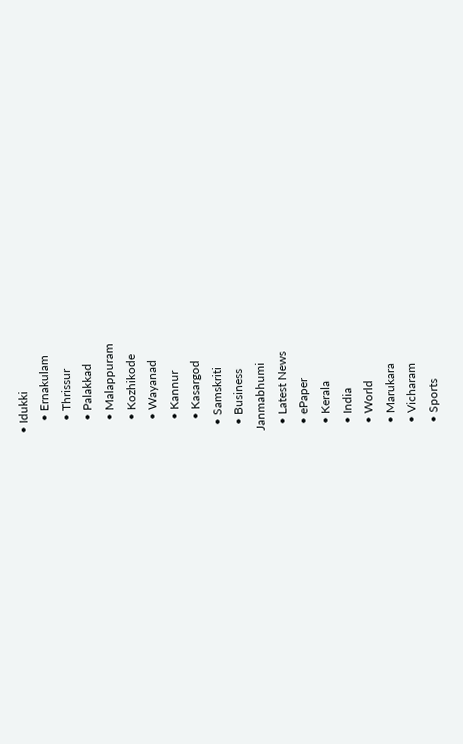• Idukki
    • Ernakulam
    • Thrissur
    • Palakkad
    • Malappuram
    • Kozhikode
    • Wayanad
    • Kannur
    • Kasargod
  • Samskriti
  • Business
Janmabhumi
  • Latest News
  • ePaper
  • Kerala
  • India
  • World
  • Marukara
  • Vicharam
  • Sports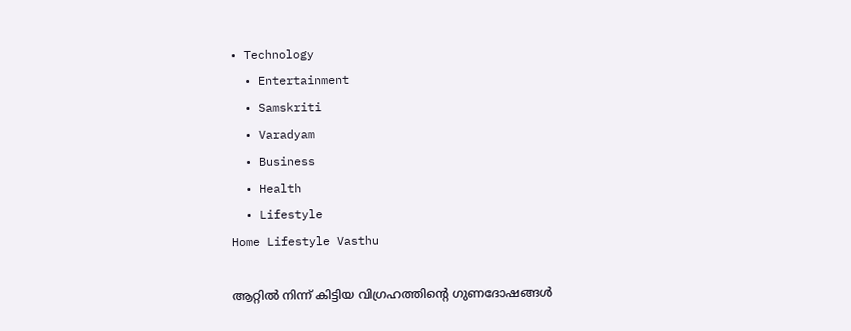• Technology
  • Entertainment
  • Samskriti
  • Varadyam
  • Business
  • Health
  • Lifestyle
Home Lifestyle Vasthu

ആറ്റില്‍ നിന്ന് കിട്ടിയ വിഗ്രഹത്തിന്റെ ഗുണദോഷങ്ങള്‍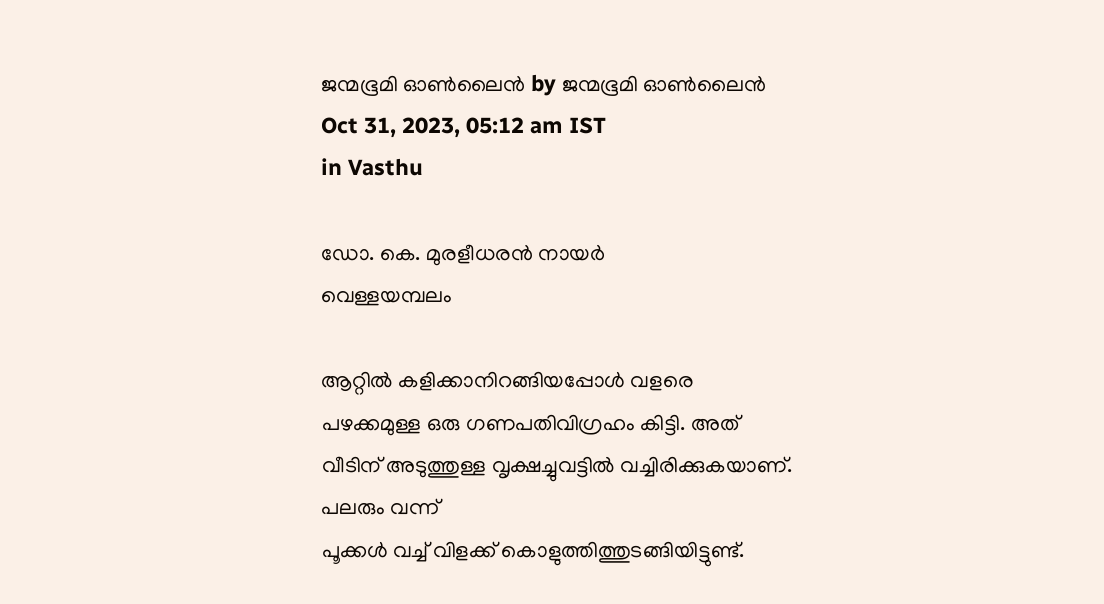ജന്മഭൂമി ഓണ്‍ലൈന്‍ by ജന്മഭൂമി ഓണ്‍ലൈന്‍
Oct 31, 2023, 05:12 am IST
in Vasthu

ഡോ. കെ. മുരളീധരന്‍ നായര്‍
വെള്ളയമ്പലം

ആറ്റില്‍ കളിക്കാനിറങ്ങിയപ്പോള്‍ വളരെ പഴക്കമുള്ള ഒരു ഗണപതിവിഗ്രഹം കിട്ടി. അത് വീടിന് അടുത്തുള്ള വൃക്ഷച്ചുവട്ടില്‍ വച്ചിരിക്കുകയാണ്. പലരും വന്ന്
പൂക്കള്‍ വച്ച് വിളക്ക് കൊളുത്തിത്തുടങ്ങിയിട്ടുണ്ട്.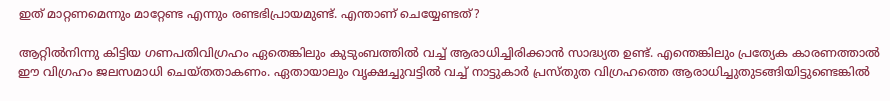ഇത് മാറ്റണമെന്നും മാറ്റേണ്ട എന്നും രണ്ടഭിപ്രായമുണ്ട്. എന്താണ് ചെയ്യേണ്ടത്?

ആറ്റില്‍നിന്നു കിട്ടിയ ഗണപതിവിഗ്രഹം ഏതെങ്കിലും കുടുംബത്തില്‍ വച്ച് ആരാധിച്ചിരിക്കാന്‍ സാദ്ധ്യത ഉണ്ട്. എന്തെങ്കിലും പ്രത്യേക കാരണത്താല്‍ ഈ വിഗ്രഹം ജലസമാധി ചെയ്തതാകണം. ഏതായാലും വൃക്ഷച്ചുവട്ടില്‍ വച്ച് നാട്ടുകാര്‍ പ്രസ്തുത വിഗ്രഹത്തെ ആരാധിച്ചുതുടങ്ങിയിട്ടുണ്ടെങ്കില്‍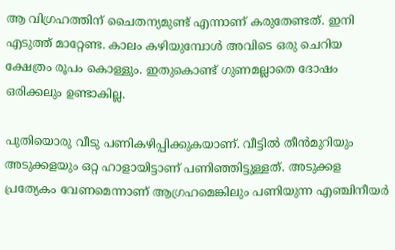ആ വിഗ്രഹത്തിന് ചൈതന്യമുണ്ട് എന്നാണ് കരുതേണ്ടത്. ഇനി എടുത്ത് മാറ്റേണ്ട. കാലം കഴിയുമ്പോള്‍ അവിടെ ഒരു ചെറിയ ക്ഷേത്രം രൂപം കൊള്ളും. ഇതുകൊണ്ട് ഗുണമല്ലാതെ ദോഷം ഒരിക്കലും ഉണ്ടാകില്ല.

പുതിയൊരു വീടു പണികഴിപ്പിക്കുകയാണ്. വീട്ടില്‍ തീന്‍മുറിയും അടുക്കളയും ഒറ്റ ഹാളായിട്ടാണ് പണിഞ്ഞിട്ടുള്ളത്. അടുക്കള പ്രത്യേകം വേണമെന്നാണ് ആഗ്രഹമെങ്കിലും പണിയുന്ന എഞ്ചിനീയര്‍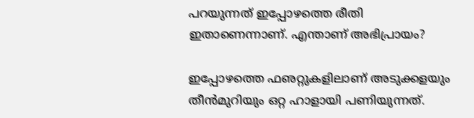പറയുന്നത് ഇപ്പോഴത്തെ രീതി ഇതാണെന്നാണ്. എന്താണ് അഭിപ്രായം?

ഇപ്പോഴത്തെ ഫഌറ്റുകളിലാണ് അടുക്കളയും തീന്‍മുറിയും ഒറ്റ ഹാളായി പണിയുന്നത്.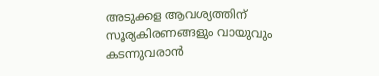അടുക്കള ആവശ്യത്തിന് സൂര്യകിരണങ്ങളും വായുവും കടന്നുവരാന്‍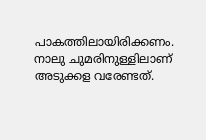പാകത്തിലായിരിക്കണം. നാലു ചുമരിനുള്ളിലാണ് അടുക്കള വരേണ്ടത്.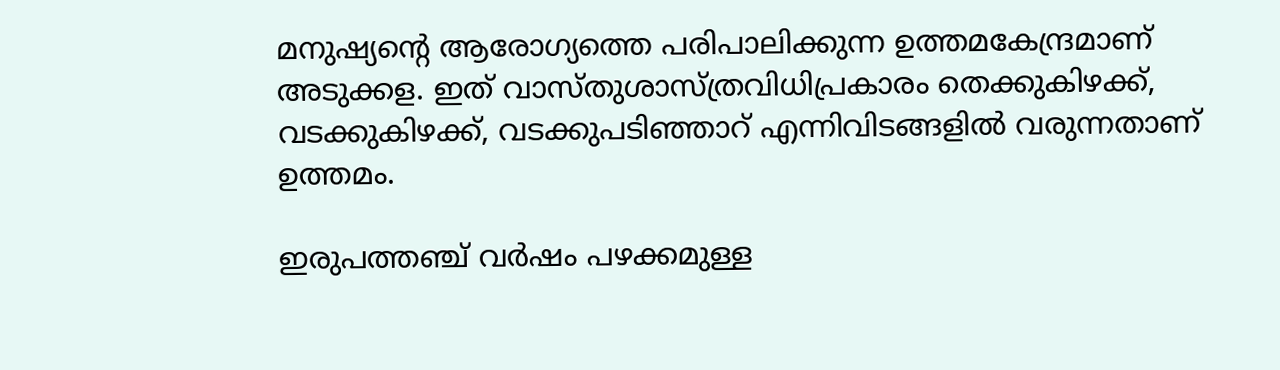മനുഷ്യന്റെ ആരോഗ്യത്തെ പരിപാലിക്കുന്ന ഉത്തമകേന്ദ്രമാണ് അടുക്കള. ഇത് വാസ്തുശാസ്ത്രവിധിപ്രകാരം തെക്കുകിഴക്ക്, വടക്കുകിഴക്ക്, വടക്കുപടിഞ്ഞാറ് എന്നിവിടങ്ങളില്‍ വരുന്നതാണ് ഉത്തമം.

ഇരുപത്തഞ്ച് വര്‍ഷം പഴക്കമുള്ള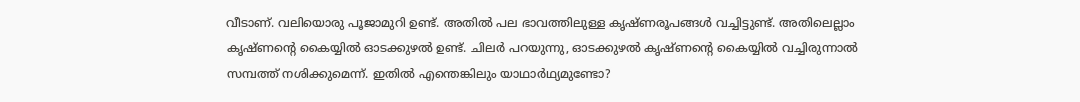വീടാണ്. വലിയൊരു പൂജാമുറി ഉണ്ട്. അതില്‍ പല ഭാവത്തിലുള്ള കൃഷ്ണരൂപങ്ങള്‍ വച്ചിട്ടുണ്ട്. അതിലെല്ലാം കൃഷ്ണന്റെ കൈയ്യില്‍ ഓടക്കുഴല്‍ ഉണ്ട്. ചിലര്‍ പറയുന്നു, ഓടക്കുഴല്‍ കൃഷ്ണന്റെ കൈയ്യില്‍ വച്ചിരുന്നാല്‍ സമ്പത്ത് നശിക്കുമെന്ന്. ഇതില്‍ എന്തെങ്കിലും യാഥാര്‍ഥ്യമുണ്ടോ?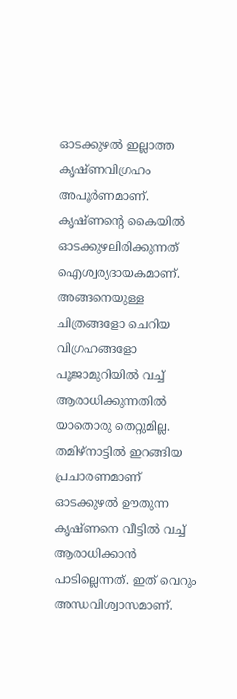ഓടക്കുഴല്‍ ഇല്ലാത്ത കൃഷ്ണവിഗ്രഹം അപൂര്‍ണമാണ്. കൃഷ്ണന്റെ കൈയില്‍ ഓടക്കുഴലിരിക്കുന്നത് ഐശ്വര്യദായകമാണ്. അങ്ങനെയുള്ള ചിത്രങ്ങളോ ചെറിയ വിഗ്രഹങ്ങളോ പൂജാമുറിയില്‍ വച്ച് ആരാധിക്കുന്നതില്‍ യാതൊരു തെറ്റുമില്ല. തമിഴ്‌നാട്ടില്‍ ഇറങ്ങിയ പ്രചാരണമാണ് ഓടക്കുഴല്‍ ഊതുന്ന കൃഷ്ണനെ വീട്ടില്‍ വച്ച് ആരാധിക്കാന്‍ പാടില്ലെന്നത്. ഇത് വെറും അന്ധവിശ്വാസമാണ്.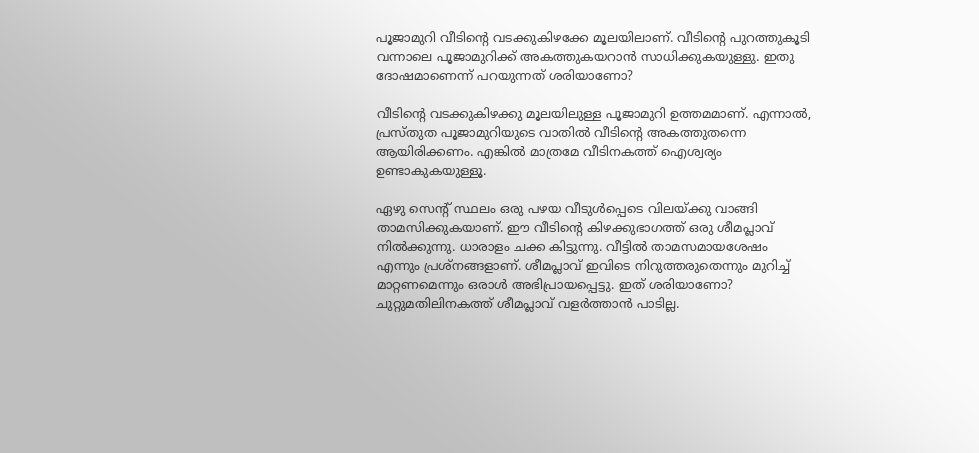പൂജാമുറി വീടിന്റെ വടക്കുകിഴക്കേ മൂലയിലാണ്. വീടിന്റെ പുറത്തുകൂടി വന്നാലെ പൂജാമുറിക്ക് അകത്തുകയറാന്‍ സാധിക്കുകയുള്ളു. ഇതു ദോഷമാണെന്ന് പറയുന്നത് ശരിയാണോ?

വീടിന്റെ വടക്കുകിഴക്കു മൂലയിലുള്ള പൂജാമുറി ഉത്തമമാണ്. എന്നാല്‍, പ്രസ്തുത പൂജാമുറിയുടെ വാതില്‍ വീടിന്റെ അകത്തുതന്നെ ആയിരിക്കണം. എങ്കില്‍ മാത്രമേ വീടിനകത്ത് ഐശ്വര്യം ഉണ്ടാകുകയുള്ളൂ.

ഏഴു സെന്റ് സ്ഥലം ഒരു പഴയ വീടുള്‍പ്പെടെ വിലയ്‌ക്കു വാങ്ങി താമസിക്കുകയാണ്. ഈ വീടിന്റെ കിഴക്കുഭാഗത്ത് ഒരു ശീമപ്ലാവ് നില്‍ക്കുന്നു. ധാരാളം ചക്ക കിട്ടുന്നു. വീട്ടില്‍ താമസമായശേഷം എന്നും പ്രശ്‌നങ്ങളാണ്. ശീമപ്ലാവ് ഇവിടെ നിറുത്തരുതെന്നും മുറിച്ച് മാറ്റണമെന്നും ഒരാള്‍ അഭിപ്രായപ്പെട്ടു. ഇത് ശരിയാണോ?
ചുറ്റുമതിലിനകത്ത് ശീമപ്ലാവ് വളര്‍ത്താന്‍ പാടില്ല.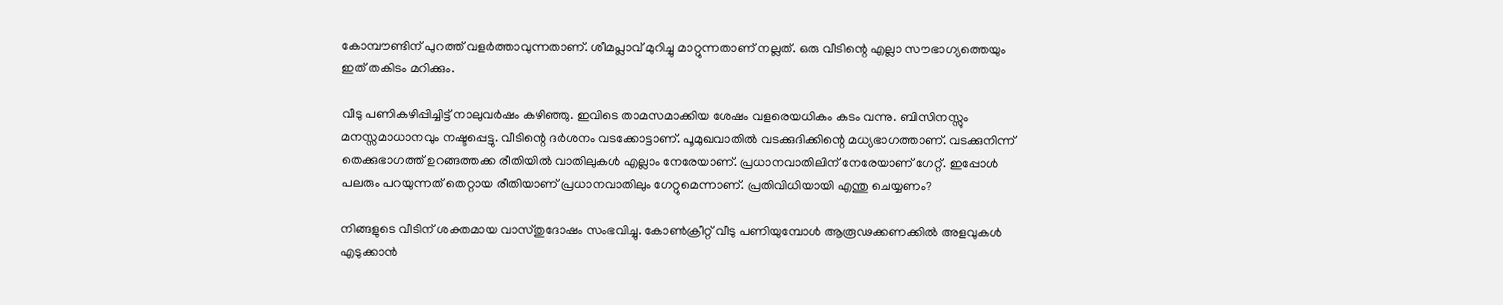കോമ്പൗണ്ടിന് പുറത്ത് വളര്‍ത്താവുന്നതാണ്. ശീമപ്ലാവ് മുറിച്ചു മാറ്റുന്നതാണ് നല്ലത്. ഒരു വീടിന്റെ എല്ലാ സൗഭാഗ്യത്തെയും ഇത് തകിടം മറിക്കും.

വീടു പണികഴിപ്പിച്ചിട്ട് നാലുവര്‍ഷം കഴിഞ്ഞു. ഇവിടെ താമസമാക്കിയ ശേഷം വളരെയധികം കടം വന്നു. ബിസിനസ്സും മനസ്സമാധാനവും നഷ്ടപ്പെട്ടു. വീടിന്റെ ദര്‍ശനം വടക്കോട്ടാണ്. പൂമുഖവാതില്‍ വടക്കുദിക്കിന്റെ മധ്യഭാഗത്താണ്. വടക്കുനിന്ന് തെക്കുഭാഗത്ത് ഉറങ്ങത്തക്ക രീതിയില്‍ വാതിലുകള്‍ എല്ലാം നേരേയാണ്. പ്രധാനവാതിലിന് നേരേയാണ് ഗേറ്റ്. ഇപ്പോള്‍ പലരും പറയുന്നത് തെറ്റായ രീതിയാണ് പ്രധാനവാതിലും ഗേറ്റുമെന്നാണ്. പ്രതിവിധിയായി എന്തു ചെയ്യണം?

നിങ്ങളുടെ വീടിന് ശക്തമായ വാസ്തുദോഷം സംഭവിച്ചു. കോണ്‍ക്രീറ്റ് വീടു പണിയുമ്പോള്‍ ആരൂഢക്കണക്കില്‍ അളവുകള്‍ എടുക്കാന്‍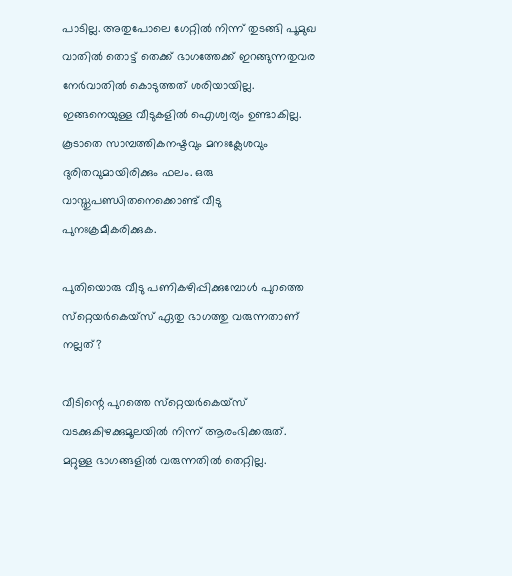പാടില്ല. അതുപോലെ ഗേറ്റില്‍ നിന്ന് തുടങ്ങി പൂമുഖ വാതില്‍ തൊട്ട് തെക്ക് ഭാഗത്തേക്ക് ഇറങ്ങുന്നതുവര നേര്‍വാതില്‍ കൊടുത്തത് ശരിയായില്ല. ഇങ്ങനെയുള്ള വീടുകളില്‍ ഐശ്വര്യം ഉണ്ടാകില്ല. കൂടാതെ സാമ്പത്തികനഷ്ടവും മനഃക്ലേശവും ദുരിതവുമായിരിക്കും ഫലം. ഒരു വാസ്തുപണ്ഡിതനെക്കൊണ്ട് വീടു പുനഃക്രമീകരിക്കുക.

പുതിയൊരു വീടു പണികഴിപ്പിക്കുമ്പോള്‍ പുറത്തെ സ്‌റ്റെയര്‍കെയ്‌സ് ഏതു ഭാഗത്തു വരുന്നതാണ് നല്ലത്?

വീടിന്റെ പുറത്തെ സ്‌റ്റെയര്‍കെയ്‌സ് വടക്കുകിഴക്കുമൂലയില്‍ നിന്ന് ആരംഭിക്കരുത്. മറ്റുള്ള ഭാഗങ്ങളില്‍ വരുന്നതില്‍ തെറ്റില്ല.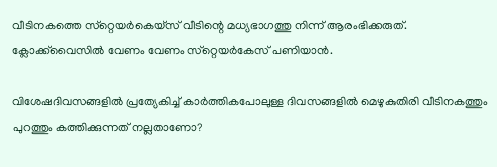വീടിനകത്തെ സ്‌റ്റെയര്‍കെയ്‌സ് വീടിന്റെ മധ്യഭാഗത്തു നിന്ന് ആരംഭിക്കരുത്. ക്ലോക്ക്‌വൈസില്‍ വേണം വേണം സ്‌റ്റെയര്‍കേസ് പണിയാന്‍.

വിശേഷദിവസങ്ങളില്‍ പ്രത്യേകിച്ച് കാര്‍ത്തികപോലുള്ള ദിവസങ്ങളില്‍ മെഴുകുതിരി വീടിനകത്തും പുറത്തും കത്തിക്കുന്നത് നല്ലതാണോ?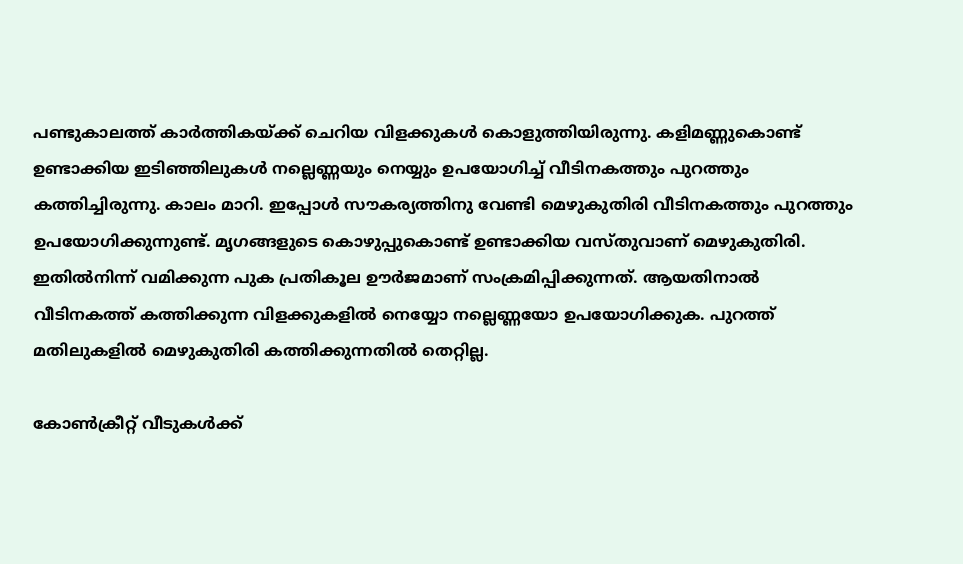പണ്ടുകാലത്ത് കാര്‍ത്തികയ്‌ക്ക് ചെറിയ വിളക്കുകള്‍ കൊളുത്തിയിരുന്നു. കളിമണ്ണുകൊണ്ട് ഉണ്ടാക്കിയ ഇടിഞ്ഞിലുകള്‍ നല്ലെണ്ണയും നെയ്യും ഉപയോഗിച്ച് വീടിനകത്തും പുറത്തും കത്തിച്ചിരുന്നു. കാലം മാറി. ഇപ്പോള്‍ സൗകര്യത്തിനു വേണ്ടി മെഴുകുതിരി വീടിനകത്തും പുറത്തും ഉപയോഗിക്കുന്നുണ്ട്. മൃഗങ്ങളുടെ കൊഴുപ്പുകൊണ്ട് ഉണ്ടാക്കിയ വസ്തുവാണ് മെഴുകുതിരി. ഇതില്‍നിന്ന് വമിക്കുന്ന പുക പ്രതികൂല ഊര്‍ജമാണ് സംക്രമിപ്പിക്കുന്നത്. ആയതിനാല്‍ വീടിനകത്ത് കത്തിക്കുന്ന വിളക്കുകളില്‍ നെയ്യോ നല്ലെണ്ണയോ ഉപയോഗിക്കുക. പുറത്ത് മതിലുകളില്‍ മെഴുകുതിരി കത്തിക്കുന്നതില്‍ തെറ്റില്ല.

കോണ്‍ക്രീറ്റ് വീടുകള്‍ക്ക്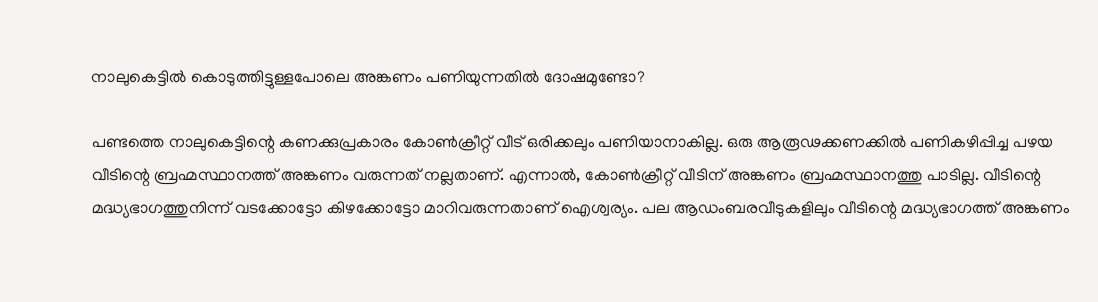നാലുകെട്ടില്‍ കൊടുത്തിട്ടുള്ളപോലെ അങ്കണം പണിയുന്നതില്‍ ദോഷമുണ്ടോ?

പണ്ടത്തെ നാലുകെട്ടിന്റെ കണക്കുപ്രകാരം കോണ്‍ക്രീറ്റ് വീട് ഒരിക്കലും പണിയാനാകില്ല. ഒരു ആരൂഢക്കണക്കില്‍ പണികഴിപ്പിച്ച പഴയ വീടിന്റെ ബ്രഹ്മസ്ഥാനത്ത് അങ്കണം വരുന്നത് നല്ലതാണ്. എന്നാല്‍, കോണ്‍ക്രീറ്റ് വീടിന് അങ്കണം ബ്രഹ്മസ്ഥാനത്തു പാടില്ല. വീടിന്റെ മദ്ധ്യഭാഗത്തുനിന്ന് വടക്കോട്ടോ കിഴക്കോട്ടോ മാറിവരുന്നതാണ് ഐശ്വര്യം. പല ആഡംബരവീടുകളിലും വീടിന്റെ മദ്ധ്യഭാഗത്ത് അങ്കണം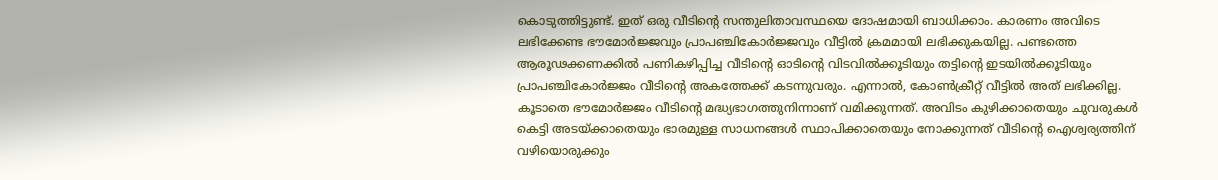കൊടുത്തിട്ടുണ്ട്. ഇത് ഒരു വീടിന്റെ സന്തുലിതാവസ്ഥയെ ദോഷമായി ബാധിക്കാം. കാരണം അവിടെ ലഭിക്കേണ്ട ഭൗമോര്‍ജ്ജവും പ്രാപഞ്ചികോര്‍ജ്ജവും വീട്ടില്‍ ക്രമമായി ലഭിക്കുകയില്ല. പണ്ടത്തെ ആരൂഢക്കണക്കില്‍ പണികഴിപ്പിച്ച വീടിന്റെ ഓടിന്റെ വിടവില്‍ക്കൂടിയും തട്ടിന്റെ ഇടയില്‍ക്കൂടിയും പ്രാപഞ്ചികോര്‍ജ്ജം വീടിന്റെ അകത്തേക്ക് കടന്നുവരും. എന്നാല്‍, കോണ്‍ക്രീറ്റ് വീട്ടില്‍ അത് ലഭിക്കില്ല. കൂടാതെ ഭൗമോര്‍ജ്ജം വീടിന്റെ മദ്ധ്യഭാഗത്തുനിന്നാണ് വമിക്കുന്നത്. അവിടം കുഴിക്കാതെയും ചുവരുകള്‍ കെട്ടി അടയ്‌ക്കാതെയും ഭാരമുള്ള സാധനങ്ങള്‍ സ്ഥാപിക്കാതെയും നോക്കുന്നത് വീടിന്റെ ഐശ്വര്യത്തിന് വഴിയൊരുക്കും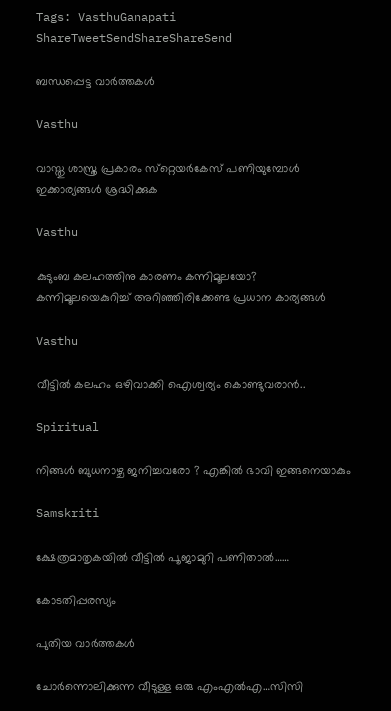Tags: VasthuGanapati
ShareTweetSendShareShareSend

ബന്ധപ്പെട്ട വാര്‍ത്തകള്‍

Vasthu

വാസ്തു ശാസ്ത്ര പ്രകാരം സ്‌റ്റെയര്‍കേസ് പണിയുമ്പോൾ ഇക്കാര്യങ്ങൾ ശ്രദ്ധിക്കുക

Vasthu

കുടുംബ കലഹത്തിനു കാരണം കന്നിമൂലയോ? കന്നിമൂലയെകുറിച്ച് അറിഞ്ഞിരിക്കേണ്ട പ്രധാന കാര്യങ്ങള്‍

Vasthu

വീട്ടിൽ കലഹം ഒഴിവാക്കി ഐശ്വര്യം കൊണ്ടുവരാൻ..

Spiritual

നിങ്ങൾ ബുധനാഴ്ച ജനിച്ചവരോ ? എങ്കിൽ ഭാവി ഇങ്ങനെയാകും

Samskriti

ക്ഷേത്രമാതൃകയില്‍ വീട്ടിൽ പൂജാമുറി പണിതാൽ……

കോടതിപ്പരസ്യം

പുതിയ വാര്‍ത്തകള്‍

ചോര്‍ന്നൊലിക്കുന്ന വീടുള്ള ഒരു എംഎല്‍എ…സിസി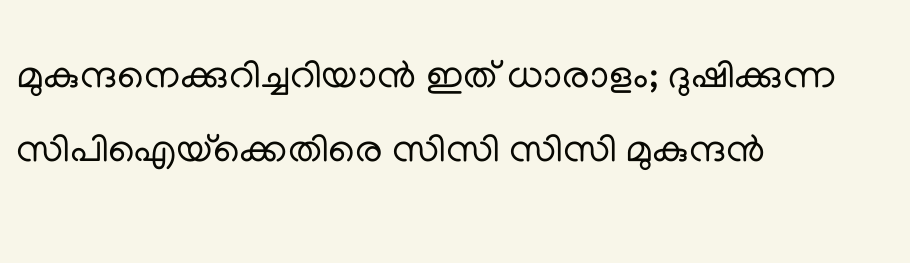മുകുന്ദനെക്കുറിച്ചറിയാന്‍ ഇത് ധാരാളം; ദുഷിക്കുന്ന സിപിഐയ്‌ക്കെതിരെ സിസി സിസി മുകുന്ദന്‍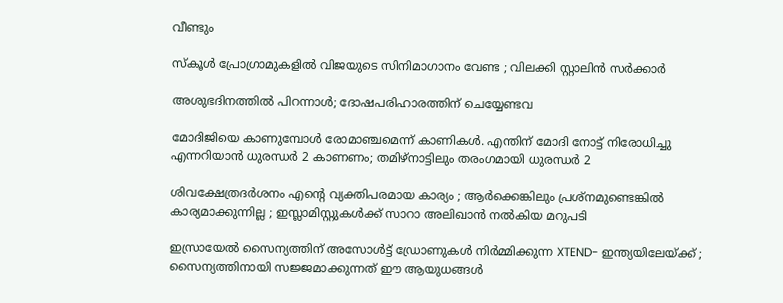വീണ്ടും

സ്കൂൾ പ്രോഗ്രാമുകളിൽ വിജയുടെ സിനിമാഗാനം വേണ്ട ; വിലക്കി സ്റ്റാലിൻ സർക്കാർ

അശുഭദിനത്തിൽ പിറന്നാൾ; ദോഷപരിഹാരത്തിന് ചെയ്യേണ്ടവ

മോദിജിയെ കാണുമ്പോള്‍ രോമാഞ്ചമെന്ന് കാണികള്‍. എന്തിന് മോദി നോട്ട് നിരോധിച്ചു എന്നറിയാന്‍ ധുരന്ധര്‍ 2 കാണണം; തമിഴ്നാട്ടിലും തരംഗമായി ധുരന്ധര്‍ 2

ശിവക്ഷേത്രദർശനം എന്റെ വ്യക്തിപരമായ കാര്യം ; ആർക്കെങ്കിലും പ്രശ്‌നമുണ്ടെങ്കിൽ കാര്യമാക്കുന്നില്ല ; ഇസ്ലാമിസ്റ്റുകൾക്ക് സാറാ അലിഖാൻ നൽകിയ മറുപടി

ഇസ്രായേൽ സൈന്യത്തിന് അസോൾട്ട് ഡ്രോണുകൾ നിർമ്മിക്കുന്ന XTEND- ഇന്ത്യയിലേയ്‌ക്ക് ; സൈന്യത്തിനായി സജ്ജമാക്കുന്നത് ഈ ആയുധങ്ങൾ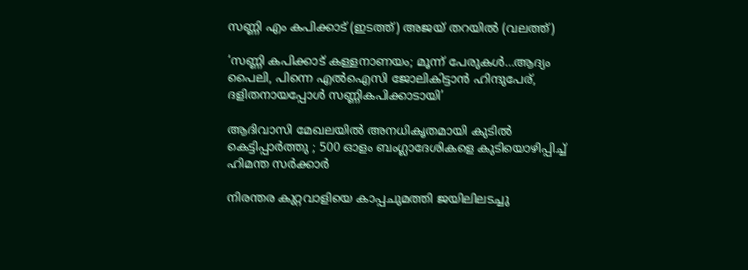സണ്ണി എം കപിക്കാട് (ഇടത്ത്) അജയ് തറയില്‍ (വലത്ത്)

‘സണ്ണി കപിക്കാട് കള്ളനാണയം; മൂന്ന് പേരുകള്‍…ആദ്യം പൈലി, പിന്നെ എല്‍ഐസി ജോലികിട്ടാന്‍ ഹിന്ദുപേര്, ദളിതനായപ്പോള്‍ സണ്ണികപിക്കാടായി’

ആദിവാസി മേഖലയിൽ അനധികൃതമായി കുടിൽ കെട്ടിപ്പാർത്തു ; 500 ഓളം ബംഗ്ലാദേശികളെ കുടിയൊഴിപ്പിച്ച് ഹിമന്ത സർക്കാർ

നിരന്തര കുറ്റവാളിയെ കാപ്പചുമത്തി ജയിലിലടച്ചു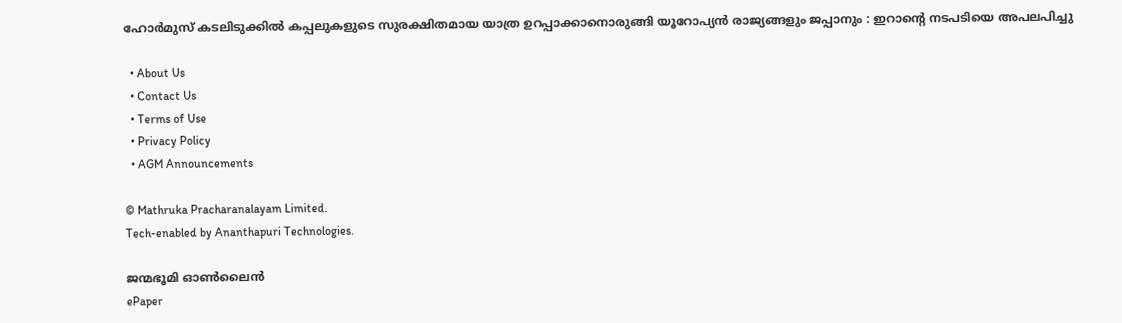ഹോർമുസ് കടലിടുക്കിൽ കപ്പലുകളുടെ സുരക്ഷിതമായ യാത്ര ഉറപ്പാക്കാനൊരുങ്ങി യൂറോപ്യൻ രാജ്യങ്ങളും ജപ്പാനും : ഇറാന്റെ നടപടിയെ അപലപിച്ചു

  • About Us
  • Contact Us
  • Terms of Use
  • Privacy Policy
  • AGM Announcements

© Mathruka Pracharanalayam Limited.
Tech-enabled by Ananthapuri Technologies.

ജന്മഭൂമി ഓണ്‍ലൈന്‍
ePaper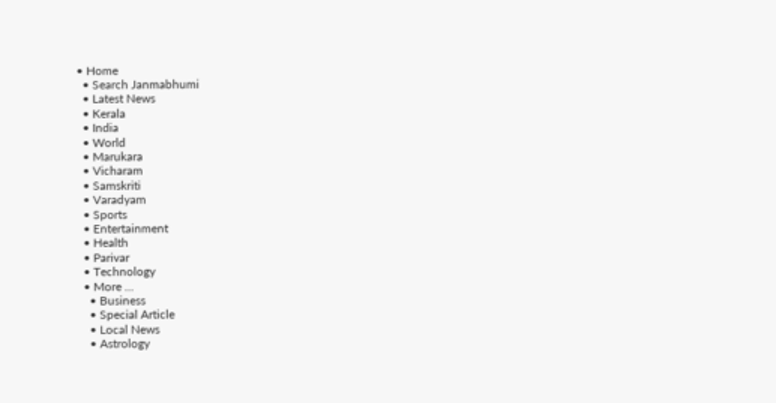• Home
  • Search Janmabhumi
  • Latest News
  • Kerala
  • India
  • World
  • Marukara
  • Vicharam
  • Samskriti
  • Varadyam
  • Sports
  • Entertainment
  • Health
  • Parivar
  • Technology
  • More …
    • Business
    • Special Article
    • Local News
    • Astrology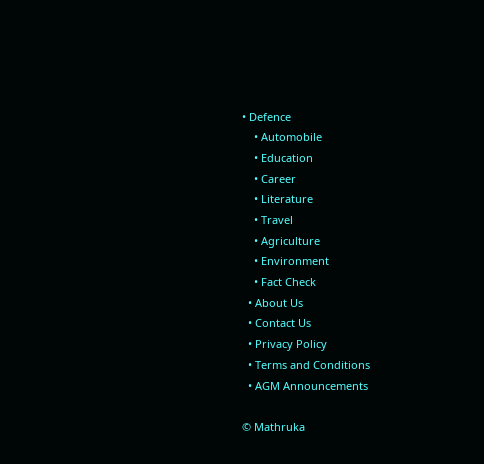• Defence
    • Automobile
    • Education
    • Career
    • Literature
    • Travel
    • Agriculture
    • Environment
    • Fact Check
  • About Us
  • Contact Us
  • Privacy Policy
  • Terms and Conditions
  • AGM Announcements

© Mathruka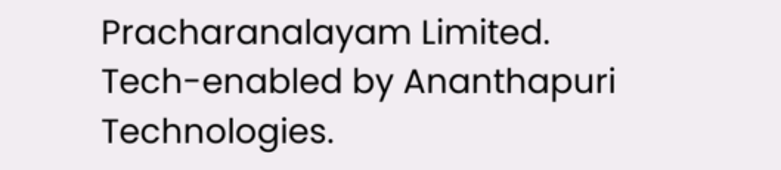Pracharanalayam Limited.
Tech-enabled by Ananthapuri Technologies.